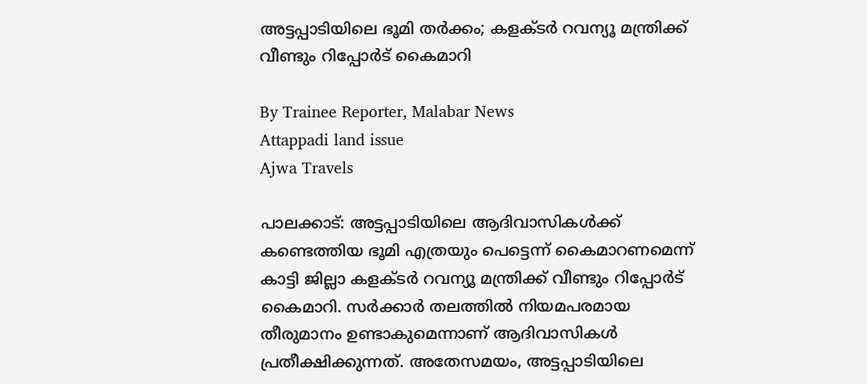അട്ടപ്പാടിയിലെ ഭൂമി തർക്കം; കളക്‌ടർ റവന്യൂ മന്ത്രിക്ക് വീണ്ടും റിപ്പോർട് കൈമാറി

By Trainee Reporter, Malabar News
Attappadi land issue
Ajwa Travels

പാലക്കാട്: അട്ടപ്പാടിയിലെ ആദിവാസികൾക്ക് കണ്ടെത്തിയ ഭൂമി എത്രയും പെട്ടെന്ന് കൈമാറണമെന്ന് കാട്ടി ജില്ലാ കളക്‌ടർ റവന്യൂ മന്ത്രിക്ക് വീണ്ടും റിപ്പോർട് കൈമാറി. സർക്കാർ തലത്തിൽ നിയമപരമായ തീരുമാനം ഉണ്ടാകുമെന്നാണ് ആദിവാസികൾ പ്രതീക്ഷിക്കുന്നത്. അതേസമയം, അട്ടപ്പാടിയിലെ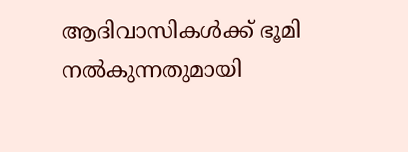ആദിവാസികൾക്ക് ഭൂമി നൽകുന്നതുമായി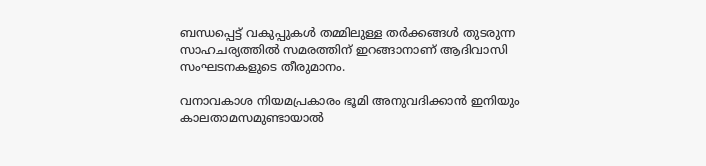ബന്ധപ്പെട്ട് വകുപ്പുകൾ തമ്മിലുള്ള തർക്കങ്ങൾ തുടരുന്ന സാഹചര്യത്തിൽ സമരത്തിന് ഇറങ്ങാനാണ് ആദിവാസി സംഘടനകളുടെ തീരുമാനം.

വനാവകാശ നിയമപ്രകാരം ഭൂമി അനുവദിക്കാൻ ഇനിയും കാലതാമസമുണ്ടായാൽ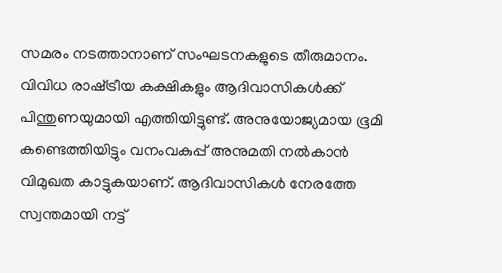സമരം നടത്താനാണ് സംഘടനകളുടെ തീരുമാനം. വിവിധ രാഷ്‌ട്രീയ കക്ഷികളും ആദിവാസികൾക്ക് പിന്തുണയുമായി എത്തിയിട്ടുണ്ട്. അനുയോജ്യമായ ഭൂമി കണ്ടെത്തിയിട്ടും വനംവകുപ്പ് അനുമതി നൽകാൻ വിമുഖത കാട്ടുകയാണ്. ആദിവാസികൾ നേരത്തേ സ്വന്തമായി നട്ട്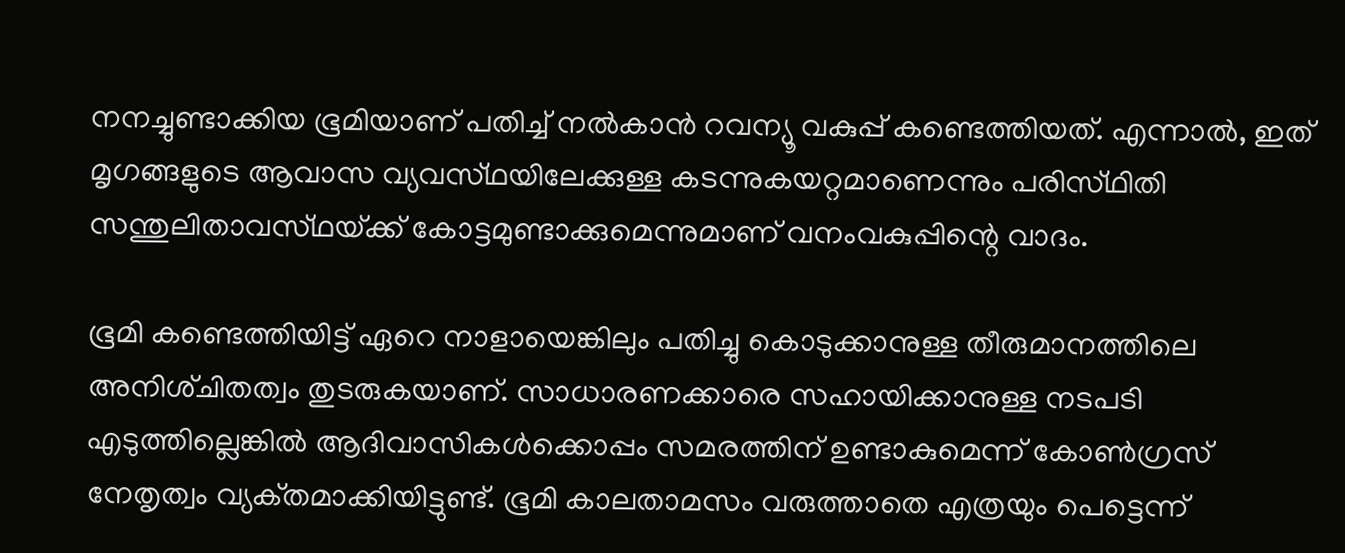നനച്ചുണ്ടാക്കിയ ഭൂമിയാണ് പതിച്ച് നൽകാൻ റവന്യൂ വകുപ്പ് കണ്ടെത്തിയത്. എന്നാൽ, ഇത് മൃഗങ്ങളുടെ ആവാസ വ്യവസ്‌ഥയിലേക്കുള്ള കടന്നുകയറ്റമാണെന്നും പരിസ്‌ഥിതി സന്തുലിതാവസ്‌ഥയ്‌ക്ക് കോട്ടമുണ്ടാക്കുമെന്നുമാണ് വനംവകുപ്പിന്റെ വാദം.

ഭൂമി കണ്ടെത്തിയിട്ട് ഏറെ നാളായെങ്കിലും പതിച്ചു കൊടുക്കാനുള്ള തീരുമാനത്തിലെ അനിശ്‌ചിതത്വം തുടരുകയാണ്. സാധാരണക്കാരെ സഹായിക്കാനുള്ള നടപടി എടുത്തില്ലെങ്കിൽ ആദിവാസികൾക്കൊപ്പം സമരത്തിന് ഉണ്ടാകുമെന്ന് കോൺഗ്രസ് നേതൃത്വം വ്യക്‌തമാക്കിയിട്ടുണ്ട്‌. ഭൂമി കാലതാമസം വരുത്താതെ എത്രയും പെട്ടെന്ന്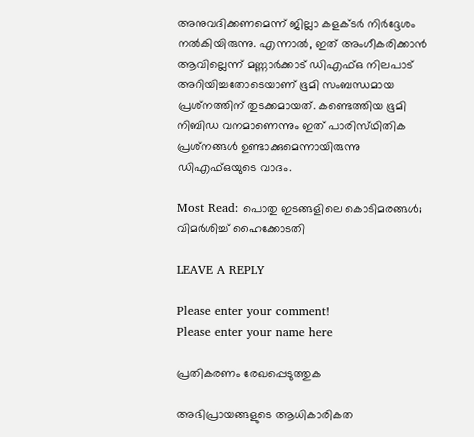അനുവദിക്കണമെന്ന് ജില്ലാ കളക്‌ടർ നിർദ്ദേശം നൽകിയിരുന്നു. എന്നാൽ, ഇത് അംഗീകരിക്കാൻ ആവില്ലെന്ന് മണ്ണാർക്കാട് ഡിഎഫ്ഒ നിലപാട് അറിയിച്ചതോടെയാണ് ഭൂമി സംബന്ധമായ പ്രശ്‌നത്തിന് തുടക്കമായത്. കണ്ടെത്തിയ ഭൂമി നിബിഡ വനമാണെന്നും ഇത് പാരിസ്‌ഥിതിക പ്രശ്‍നങ്ങൾ ഉണ്ടാക്കുമെന്നായിരുന്നു ഡിഎഫ്ഒയുടെ വാദം.

Most Read: പൊതു ഇടങ്ങളിലെ കൊടിമരങ്ങൾ; വിമർശിച്ച് ഹൈക്കോടതി

LEAVE A REPLY

Please enter your comment!
Please enter your name here

പ്രതികരണം രേഖപ്പെടുത്തുക

അഭിപ്രായങ്ങളുടെ ആധികാരികത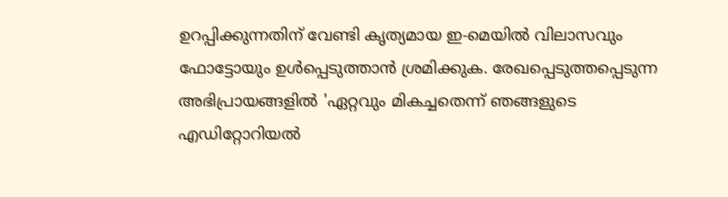ഉറപ്പിക്കുന്നതിന് വേണ്ടി കൃത്യമായ ഇ-മെയിൽ വിലാസവും ഫോട്ടോയും ഉൾപ്പെടുത്താൻ ശ്രമിക്കുക. രേഖപ്പെടുത്തപ്പെടുന്ന അഭിപ്രായങ്ങളിൽ 'ഏറ്റവും മികച്ചതെന്ന് ഞങ്ങളുടെ എഡിറ്റോറിയൽ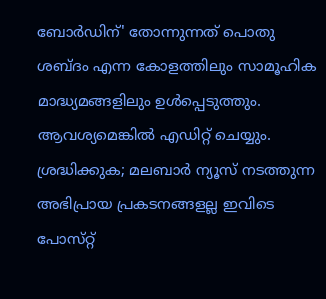ബോർഡിന്' തോന്നുന്നത് പൊതു ശബ്‌ദം എന്ന കോളത്തിലും സാമൂഹിക മാദ്ധ്യമങ്ങളിലും ഉൾപ്പെടുത്തും. ആവശ്യമെങ്കിൽ എഡിറ്റ് ചെയ്യും. ശ്രദ്ധിക്കുക; മലബാർ ന്യൂസ് നടത്തുന്ന അഭിപ്രായ പ്രകടനങ്ങളല്ല ഇവിടെ പോസ്‌റ്റ്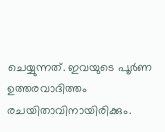ചെയ്യുന്നത്. ഇവയുടെ പൂർണ ഉത്തരവാദിത്തം രചയിതാവിനായിരിക്കും.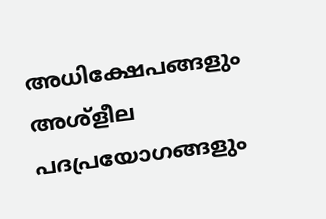അധിക്ഷേപങ്ങളും അശ്‌ളീല പദപ്രയോഗങ്ങളും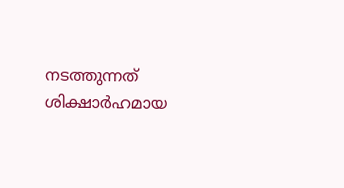നടത്തുന്നത് ശിക്ഷാർഹമായ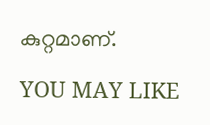കുറ്റമാണ്.

YOU MAY LIKE